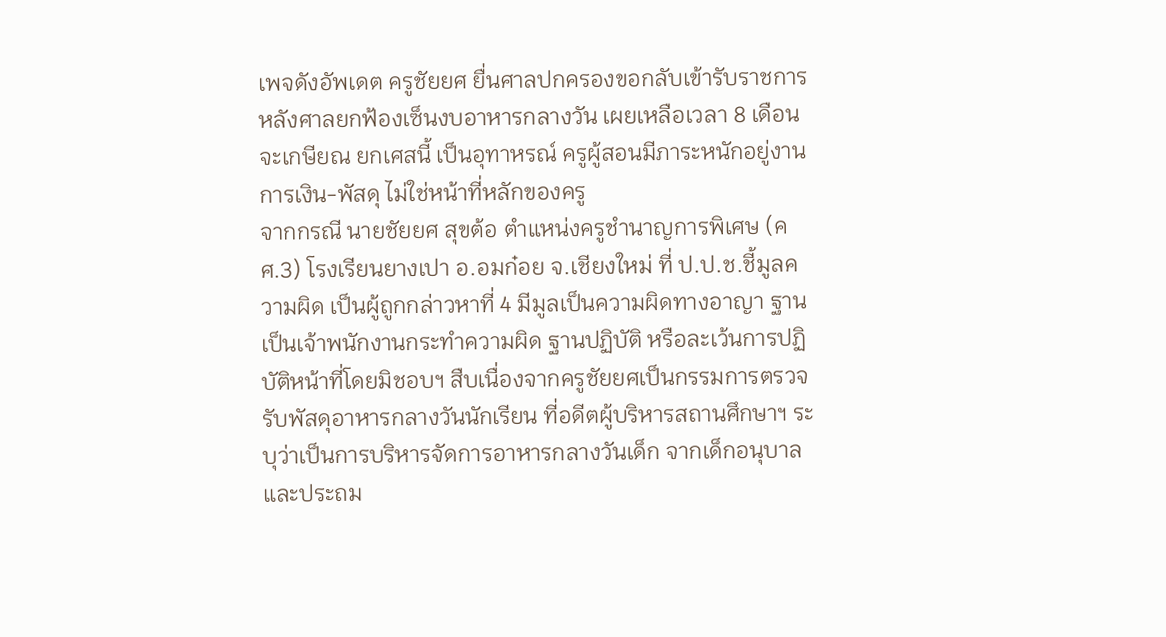เพจดังอัพเดต ครูชัยยศ ยื่นศาลปกครองขอกลับเข้ารับราชการ หลังศาลยกฟ้องเซ็นงบอาหารกลางวัน เผยเหลือเวลา 8 เดือนจะเกษียณ ยกเศสนี้ เป็นอุทาหรณ์ ครูผู้สอนมีภาระหนักอยู่งานการเงิน-พัสดุ ไม่ใช่หน้าที่หลักของครู
จากกรณี นายชัยยศ สุขต้อ ตำแหน่งครูชำนาญการพิเศษ (คศ.3) โรงเรียนยางเปา อ.อมก๋อย จ.เชียงใหม่ ที่ ป.ป.ช.ชี้มูลความผิด เป็นผู้ถูกกล่าวหาที่ 4 มีมูลเป็นความผิดทางอาญา ฐานเป็นเจ้าพนักงานกระทำความผิด ฐานปฏิบัติ หรือละเว้นการปฏิบัติหน้าที่โดยมิชอบฯ สืบเนื่องจากครูชัยยศเป็นกรรมการตรวจรับพัสดุอาหารกลางวันนักเรียน ที่อดีตผู้บริหารสถานศึกษาฯ ระบุว่าเป็นการบริหารจัดการอาหารกลางวันเด็ก จากเด็กอนุบาลและประถม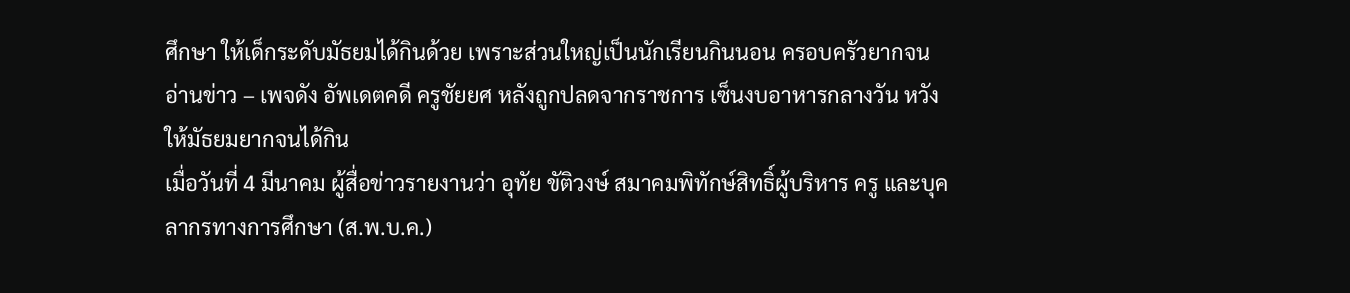ศึกษา ให้เด็กระดับมัธยมได้กินด้วย เพราะส่วนใหญ่เป็นนักเรียนกินนอน ครอบครัวยากจน
อ่านข่าว – เพจดัง อัพเดตคดี ครูชัยยศ หลังถูกปลดจากราชการ เซ็นงบอาหารกลางวัน หวังให้มัธยมยากจนได้กิน
เมื่อวันที่ 4 มีนาคม ผู้สื่อข่าวรายงานว่า อุทัย ขัติวงษ์ สมาคมพิทักษ์สิทธิ์ผู้บริหาร ครู และบุคลากรทางการศึกษา (ส.พ.บ.ค.)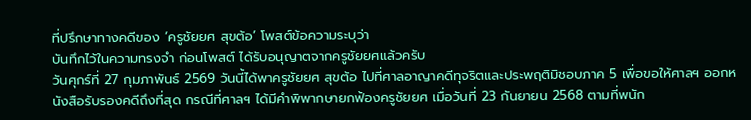ที่ปรึกษาทางคดีของ ‘ครูชัยยศ สุขต้อ’ โพสต์ข้อความระบุว่า
บันทึกไว้ในความทรงจำ ก่อนโพสต์ ได้รับอนุญาตจากครูชัยยศแล้วครับ
วันศุกร์ที่ 27 กุมภาพันธ์ 2569 วันนี้ได้พาครูชัยยศ สุขต้อ ไปที่ศาลอาญาคดีทุจริตและประพฤติมิชอบภาค 5 เพื่อขอให้ศาลฯ ออกหนังสือรับรองคดีถึงที่สุด กรณีที่ศาลฯ ได้มีคำพิพากษายกฟ้องครูชัยยศ เมื่อวันที่ 23 กันยายน 2568 ตามที่พนัก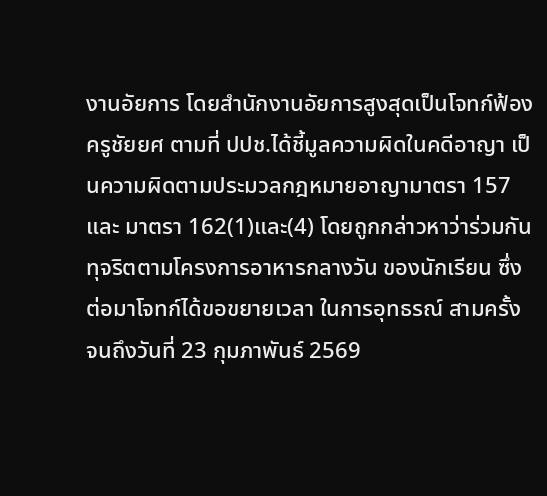งานอัยการ โดยสำนักงานอัยการสูงสุดเป็นโจทก์ฟ้องครูชัยยศ ตามที่ ปปช.ได้ชี้มูลความผิดในคดีอาญา เป็นความผิดตามประมวลกฎหมายอาญามาตรา 157 และ มาตรา 162(1)และ(4) โดยถูกกล่าวหาว่าร่วมกันทุจริตตามโครงการอาหารกลางวัน ของนักเรียน ซึ่งต่อมาโจทก์ได้ขอขยายเวลา ในการอุทธรณ์ สามครั้ง จนถึงวันที่ 23 กุมภาพันธ์ 2569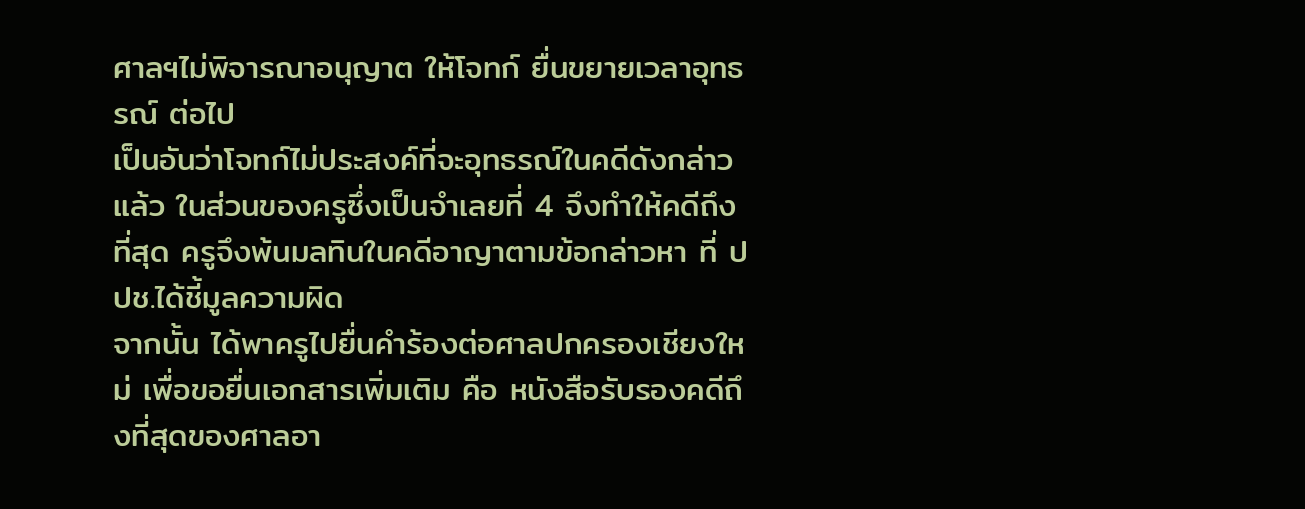ศาลฯไม่พิจารณาอนุญาต ให้โจทก์ ยื่นขยายเวลาอุทธรณ์ ต่อไป
เป็นอันว่าโจทก์ไม่ประสงค์ที่จะอุทธรณ์ในคดีดังกล่าวแล้ว ในส่วนของครูซึ่งเป็นจำเลยที่ 4 จึงทำให้คดีถึงที่สุด ครูจึงพ้นมลทินในคดีอาญาตามข้อกล่าวหา ที่ ปปช.ได้ชี้มูลความผิด
จากนั้น ได้พาครูไปยื่นคำร้องต่อศาลปกครองเชียงใหม่ เพื่อขอยื่นเอกสารเพิ่มเติม คือ หนังสือรับรองคดีถึงที่สุดของศาลอา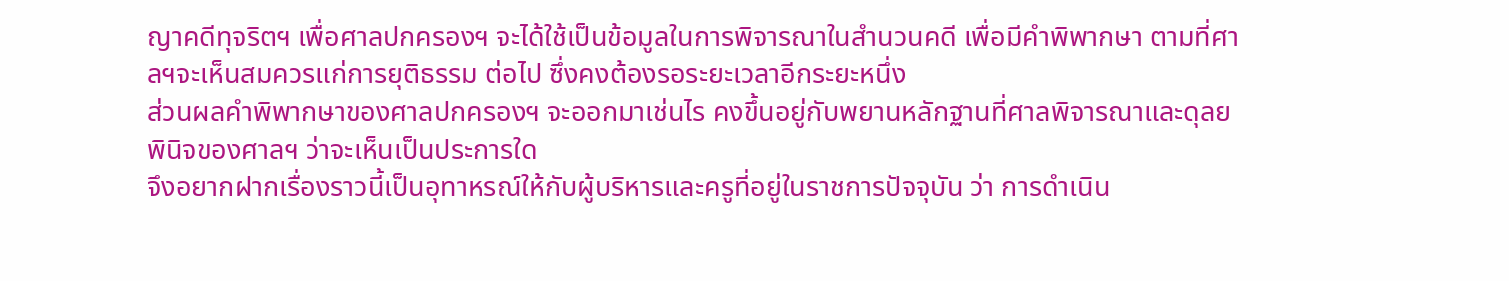ญาคดีทุจริตฯ เพื่อศาลปกครองฯ จะได้ใช้เป็นข้อมูลในการพิจารณาในสำนวนคดี เพื่อมีคำพิพากษา ตามที่ศาลฯจะเห็นสมควรแก่การยุติธรรม ต่อไป ซึ่งคงต้องรอระยะเวลาอีกระยะหนึ่ง
ส่วนผลคำพิพากษาของศาลปกครองฯ จะออกมาเช่นไร คงขึ้นอยู่กับพยานหลักฐานที่ศาลพิจารณาและดุลยพินิจของศาลฯ ว่าจะเห็นเป็นประการใด
จึงอยากฝากเรื่องราวนี้เป็นอุทาหรณ์ให้กับผู้บริหารและครูที่อยู่ในราชการปัจจุบัน ว่า การดำเนิน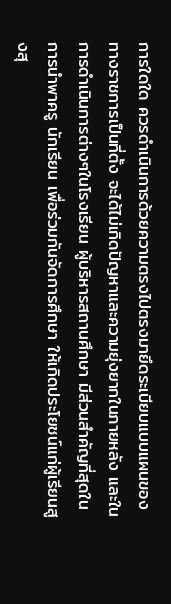การใดใด ควรดำเนินการด้วยความตรงไปตรงมายึดระเบียบแบบแผนของทางราชการเป็นที่ตั้ง จะได้ไม่เกิดปัญหาและความยุ่งยากในภายหลัง และในการดำเนินการต่างๆในโรงเรียน ผู้บริหารสถานศึกษา มีส่วนสำคัญที่สุดในการนำพาครู นักเรียน เพื่อร่วมกันจัดการศึกษา ให้เกิดประโยชน์แก่ผู้เรียนสูงสุ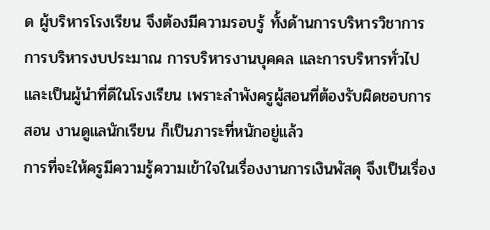ด ผู้บริหารโรงเรียน จึงต้องมีความรอบรู้ ทั้งด้านการบริหารวิชาการ การบริหารงบประมาณ การบริหารงานบุคคล และการบริหารทั่วไป และเป็นผู้นำที่ดีในโรงเรียน เพราะลำพังครูผู้สอนที่ต้องรับผิดชอบการสอน งานดูแลนักเรียน ก็เป็นภาระที่หนักอยู่แล้ว
การที่จะให้ครูมีความรู้ความเข้าใจในเรื่องงานการเงินพัสดุ จึงเป็นเรื่อง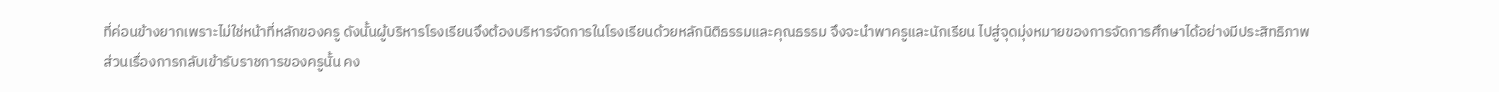ที่ค่อนข้างยากเพราะไม่ใช่หน้าที่หลักของครู ดังนั้นผู้บริหารโรงเรียนจึงต้องบริหารจัดการในโรงเรียนด้วยหลักนิติธรรมและคุณธรรม จึงจะนำพาครูและนักเรียน ไปสู่จุดมุ่งหมายของการจัดการศึกษาได้อย่างมีประสิทธิภาพ
ส่วนเรื่องการกลับเข้ารับราชการของครูนั้น คง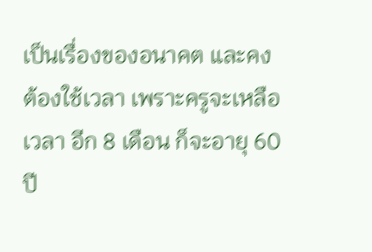เป็นเรื่องของอนาคต และคงต้องใช้เวลา เพราะครูจะเหลือเวลา อีก 8 เดือน ก็จะอายุ 60 ปี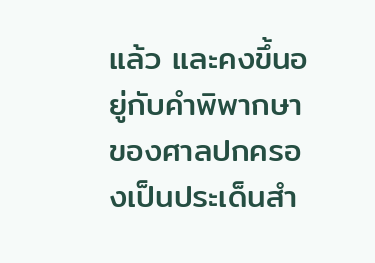แล้ว และคงขึ้นอยู่กับคำพิพากษาของศาลปกครองเป็นประเด็นสำ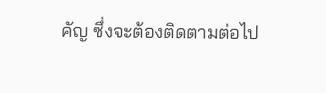คัญ ซึ่งจะต้องติดตามต่อไป